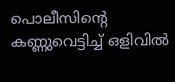പൊലീസിന്റെ കണ്ണുവെട്ടിച്ച് ഒളിവിൽ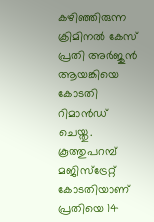കഴിഞ്ഞിരുന്ന ക്രിമിനൽ കേസ് പ്രതി അർജുൻ ആയങ്കിയെ കോടതി റിമാൻഡ് ചെയ്തു. കൂത്തുപറമ്പ് മജിസ്ട്രേറ്റ് കോടതിയാണ് പ്രതിയെ 14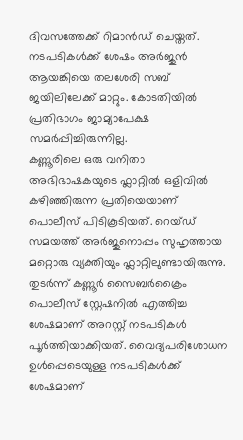ദിവസത്തേക്ക് റിമാൻഡ് ചെയ്തത്.
നടപടികൾക്ക് ശേഷം അർജുൻ ആയങ്കിയെ തലശേരി സബ് ജയിലിലേക്ക് മാറ്റും. കോടതിയിൽ പ്രതിഭാഗം ജാമ്യാപേക്ഷ സമർപ്പിച്ചിരുന്നില്ല.
കണ്ണൂരിലെ ഒരു വനിതാ അഭിഭാഷകയുടെ ഫ്ലാറ്റിൽ ഒളിവിൽ കഴിഞ്ഞിരുന്ന പ്രതിയെയാണ് പൊലീസ് പിടികൂടിയത്. റെയ്ഡ് സമയത്ത് അർജുനൊപ്പം സുഹൃത്തായ മറ്റൊരു വ്യക്തിയും ഫ്ലാറ്റിലുണ്ടായിരുന്നു.
തുടർന്ന് കണ്ണൂർ സൈബർക്രൈം പൊലീസ് സ്റ്റേഷനിൽ എത്തിച്ച ശേഷമാണ് അറസ്റ്റ് നടപടികൾ പൂർത്തിയാക്കിയത്. വൈദ്യപരിശോധന ഉൾപ്പെടെയുള്ള നടപടികൾക്ക് ശേഷമാണ്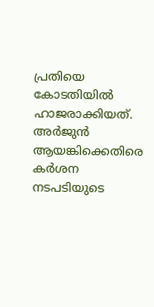പ്രതിയെ കോടതിയിൽ ഹാജരാക്കിയത്.
അർജുൻ ആയങ്കിക്കെതിരെ കർശന നടപടിയുടെ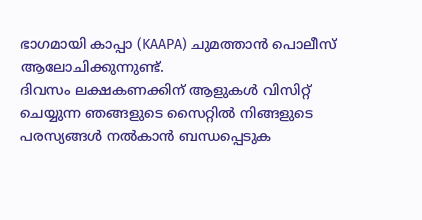ഭാഗമായി കാപ്പാ (KAAPA) ചുമത്താൻ പൊലീസ് ആലോചിക്കുന്നുണ്ട്.
ദിവസം ലക്ഷകണക്കിന് ആളുകൾ വിസിറ്റ് ചെയ്യുന്ന ഞങ്ങളുടെ സൈറ്റിൽ നിങ്ങളുടെ പരസ്യങ്ങൾ നൽകാൻ ബന്ധപ്പെടുക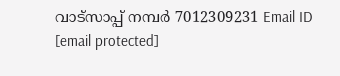വാട്സാപ്പ് നമ്പർ 7012309231 Email ID [email protected]